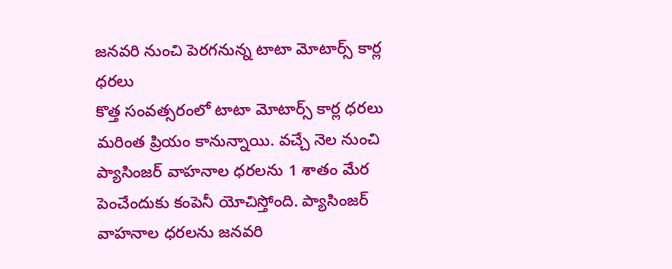జనవరి నుంచి పెరగనున్న టాటా మోటార్స్ కార్ల ధరలు
కొత్త సంవత్సరంలో టాటా మోటార్స్ కార్ల ధరలు మరింత ప్రియం కానున్నాయి. వచ్చే నెల నుంచి ప్యాసింజర్ వాహనాల ధరలను 1 శాతం మేర పెంచేందుకు కంపెనీ యోచిస్తోంది. ప్యాసింజర్ వాహనాల ధరలను జనవరి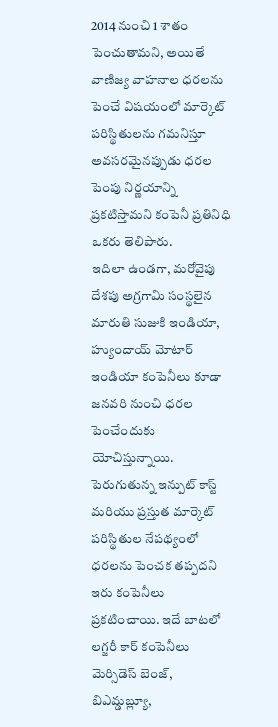2014 నుంచి 1 శాతం పెంచుతామని, అయితే వాణిజ్య వాహనాల ధరలను పెంచే విషయంలో మార్కెట్ పరిస్థితులను గమనిస్తూ అవసరమైనప్పుడు ధరల పెంపు నిర్ణయాన్ని ప్రకటిస్తామని కంపెనీ ప్రతినిధి ఒకరు తెలిపారు.
ఇదిలా ఉండగా, మరోవైపు దేశపు అగ్రగామి సంస్థలైన మారుతి సుజుకి ఇండియా, హ్యుందాయ్ మోటార్ ఇండియా కంపెనీలు కూడా జనవరి నుంచి ధరల పెంచేందుకు యోచిస్తున్నాయి. పెరుగుతున్న ఇన్పుట్ కాస్ట్ మరియు ప్రస్తుత మార్కెట్ పరిస్థితుల నేపథ్యంలో ధరలను పెంచక తప్పదని ఇరు కంపెనీలు ప్రకటించాయి. ఇదే బాటలో లగ్జరీ కార్ కంపెనీలు మెర్సిడెస్ బెంజ్, బిఎమ్డబ్ల్యూ,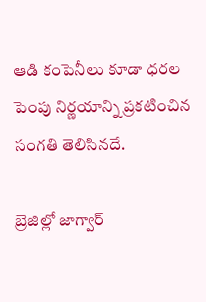ఆడి కంపెనీలు కూడా ధరల పెంపు నిర్ణయాన్ని ప్రకటించిన సంగతి తెలిసినదే.

బ్రెజిల్లో జాగ్వార్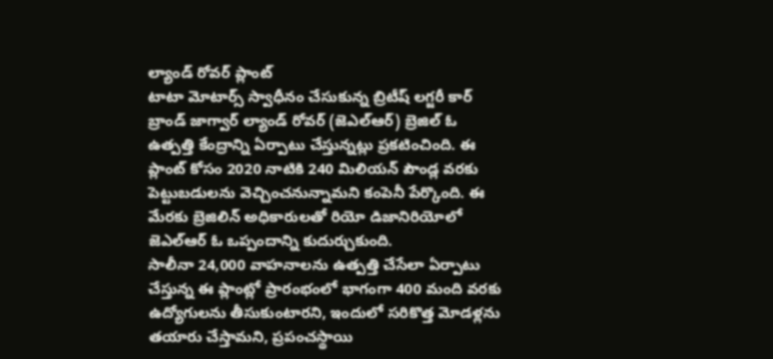ల్యాండ్ రోవర్ ప్లాంట్
టాటా మోటార్స్ స్వాధీనం చేసుకున్న బ్రిటీష్ లగ్జరీ కార్ బ్రాండ్ జాగ్వార్ ల్యాండ్ రోవర్ (జెఎల్ఆర్) బ్రెజిల్ ఓ ఉత్పత్తి కేంద్రాన్ని ఏర్పాటు చేస్తున్నట్లు ప్రకటించింది. ఈ ప్లాంట్ కోసం 2020 నాటికి 240 మిలియన్ పౌండ్ల వరకు పెట్టుబడులను వెచ్చించనున్నామని కంపెనీ పేర్కొంది. ఈ మేరకు బ్రెజిలిన్ అధికారులతో రియో డిజానిరియోలో జెఎల్ఆర్ ఓ ఒప్పందాన్ని కుదుర్చుకుంది.
సాలీనా 24,000 వాహనాలను ఉత్పత్తి చేసేలా ఏర్పాటు చేస్తున్న ఈ ప్లాంట్లో ప్రారంభంలో భాగంగా 400 మంది వరకు ఉద్యోగులను తీసుకుంటారని, ఇందులో సరికొత్త మోడళ్లను తయారు చేస్తామని, ప్రపంచస్థాయి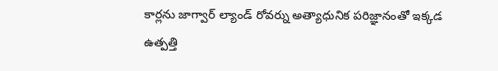కార్లను జాగ్వార్ ల్యాండ్ రోవర్ను అత్యాధునిక పరిజ్ఞానంతో ఇక్కడ ఉత్పత్తి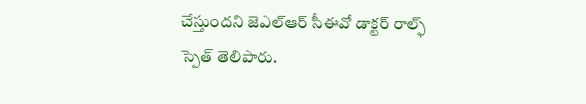చేస్తుందని జెఎల్ఆర్ సీఈవో డాక్టర్ రాల్ఫ్ స్పెత్ తెలిపారు.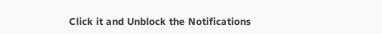Click it and Unblock the Notifications